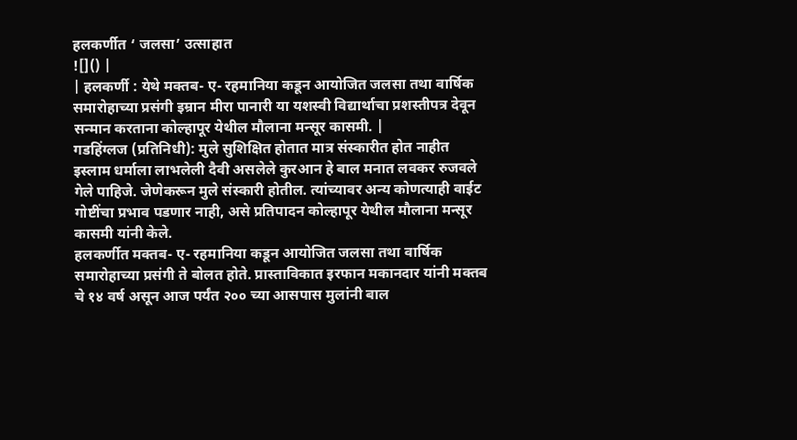हलकर्णीत ‘ जलसा’ उत्साहात
![]() |
| हलकर्णी : येथे मक्तब- ए- रहमानिया कडून आयोजित जलसा तथा वार्षिक समारोहाच्या प्रसंगी इम्रान मीरा पानारी या यशस्वी विद्यार्थाचा प्रशस्तीपत्र देवून सन्मान करताना कोल्हापूर येथील मौलाना मन्सूर कासमी. |
गडहिंग्लज (प्रतिनिधी): मुले सुशिक्षित होतात मात्र संस्कारीत होत नाहीत इस्लाम धर्माला लाभलेली दैवी असलेले कुरआन हे बाल मनात लवकर रुजवले गेले पाहिजे. जेणेकरून मुले संस्कारी होतील. त्यांच्यावर अन्य कोणत्याही वाईट गोष्टींचा प्रभाव पडणार नाही, असे प्रतिपादन कोल्हापूर येथील मौलाना मन्सूर कासमी यांनी केले.
हलकर्णीत मक्तब- ए- रहमानिया कडून आयोजित जलसा तथा वार्षिक समारोहाच्या प्रसंगी ते बोलत होते. प्रास्ताविकात इरफान मकानदार यांनी मक्तब चे १४ वर्ष असून आज पर्यंत २०० च्या आसपास मुलांनी बाल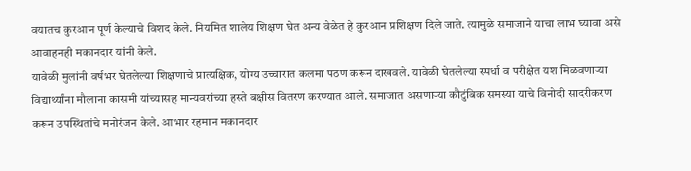वयातच कुरआन पूर्ण केल्याचे विशद केले. नियमित शालेय शिक्षण घेत अन्य वेळेत हे कुरआन प्रशिक्षण दिले जाते. त्यामुळे समाजाने याचा लाभ घ्यावा असे आवाहनही मकानदार यांनी केले.
यावेळी मुलांनी वर्षभर घेतलेल्या शिक्षणाचे प्रात्यक्षिक, योग्य उच्चारात कलमा पठण करून दाखवले. यावेळी घेतलेल्या स्पर्धा व परीक्षेत यश मिळवणाऱ्या विद्यार्थ्यांना मौलाना कासमी यांच्यासह मान्यवरांच्या हस्ते बक्षीस वितरण करण्यात आले. समाजात असणाऱ्या कौटुंबिक समस्या याचे विनोदी सादरीकरण करून उपस्थितांचे मनोरंजन केले. आभार रहमान मकानदार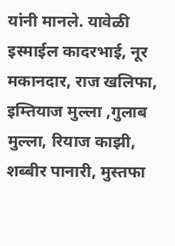यांनी मानले. यावेळी इस्माईल कादरभाई, नूर मकानदार, राज खलिफा, इम्तियाज मुल्ला ,गुलाब मुल्ला, रियाज काझी, शब्बीर पानारी, मुस्तफा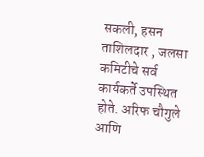सकली, हसन ताशिलदार , जलसा कमिटीचे सर्व कार्यकर्ते उपस्थित होते. अरिफ चौगुले आणि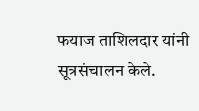फयाज ताशिलदार यांनी सूत्रसंचालन केले.